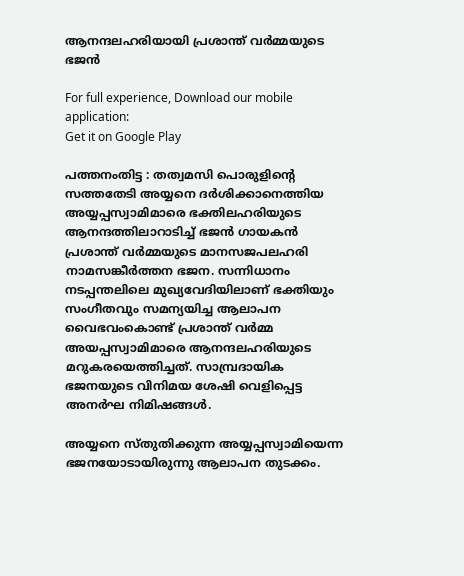ആനന്ദലഹരിയായി പ്രശാന്ത് വര്‍മ്മയുടെ ഭജന്‍

For full experience, Download our mobile application:
Get it on Google Play

പത്തനംതിട്ട : തത്വമസി പൊരുളിന്റെ സത്തതേടി അയ്യനെ ദര്‍ശിക്കാനെത്തിയ അയ്യപ്പസ്വാമിമാരെ ഭക്തിലഹരിയുടെ ആനന്ദത്തിലാറാടിച്ച് ഭജന്‍ ഗായകന്‍ പ്രശാന്ത് വര്‍മ്മയുടെ മാനസജപലഹരി നാമസങ്കീര്‍ത്തന ഭജന. സന്നിധാനം നടപ്പന്തലിലെ മുഖ്യവേദിയിലാണ് ഭക്തിയും സംഗീതവും സമന്യയിച്ച ആലാപന വൈഭവംകൊണ്ട് പ്രശാന്ത് വര്‍മ്മ അയപ്പസ്വാമിമാരെ ആനന്ദലഹരിയുടെ മറുകരയെത്തിച്ചത്. സാമ്പ്രദായിക ഭജനയുടെ വിനിമയ ശേഷി വെളിപ്പെട്ട അനര്‍ഘ നിമിഷങ്ങള്‍.

അയ്യനെ സ്തുതിക്കുന്ന അയ്യപ്പസ്വാമിയെന്ന ഭജനയോടായിരുന്നു ആലാപന തുടക്കം.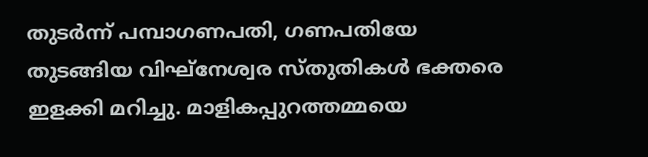തുടര്‍ന്ന് പമ്പാഗണപതി, ഗണപതിയേ തുടങ്ങിയ വിഘ്‌നേശ്വര സ്തുതികള്‍ ഭക്തരെ ഇളക്കി മറിച്ചു. മാളികപ്പുറത്തമ്മയെ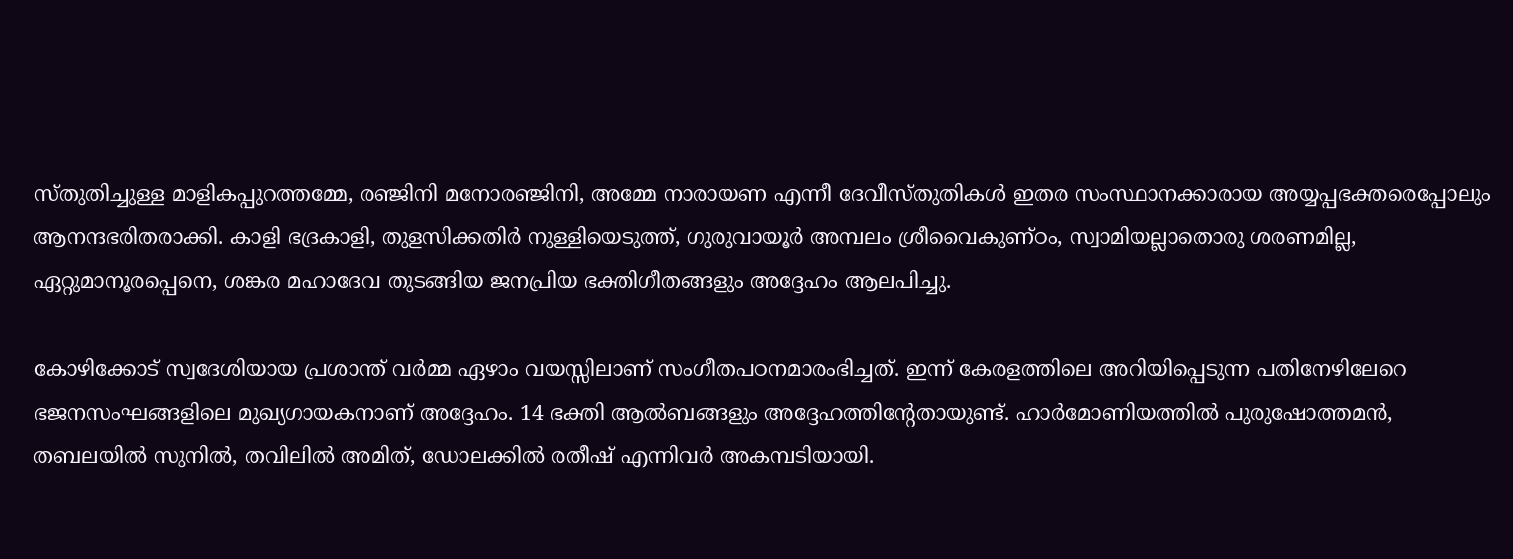സ്തുതിച്ചുള്ള മാളികപ്പുറത്തമ്മേ, രഞ്ജിനി മനോരഞ്ജിനി, അമ്മേ നാരായണ എന്നീ ദേവീസ്തുതികള്‍ ഇതര സംസ്ഥാനക്കാരായ അയ്യപ്പഭക്തരെപ്പോലും ആനന്ദഭരിതരാക്കി. കാളി ഭദ്രകാളി, തുളസിക്കതിര്‍ നുള്ളിയെടുത്ത്, ഗുരുവായൂര്‍ അമ്പലം ശ്രീവൈകുണ്ഠം, സ്വാമിയല്ലാതൊരു ശരണമില്ല, ഏറ്റുമാനൂരപ്പെനെ, ശങ്കര മഹാദേവ തുടങ്ങിയ ജനപ്രിയ ഭക്തിഗീതങ്ങളും അദ്ദേഹം ആലപിച്ചു.

കോഴിക്കോട് സ്വദേശിയായ പ്രശാന്ത് വര്‍മ്മ ഏഴാം വയസ്സിലാണ് സംഗീതപഠനമാരംഭിച്ചത്. ഇന്ന് കേരളത്തിലെ അറിയിപ്പെടുന്ന പതിനേഴിലേറെ ഭജനസംഘങ്ങളിലെ മുഖ്യഗായകനാണ് അദ്ദേഹം. 14 ഭക്തി ആല്‍ബങ്ങളും അദ്ദേഹത്തിന്റേതായുണ്ട്. ഹാര്‍മോണിയത്തില്‍ പുരുഷോത്തമന്‍, തബലയില്‍ സുനില്‍, തവിലില്‍ അമിത്, ഡോലക്കില്‍ രതീഷ് എന്നിവര്‍ അകമ്പടിയായി.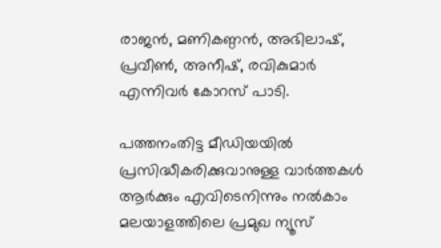രാജന്‍, മണികണ്ഠന്‍, അഭിലാഷ്, പ്രവീണ്‍, അനീഷ്, രവികുമാര്‍ എന്നിവര്‍ കോറസ് പാടി.

പത്തനംതിട്ട മീഡിയയില്‍ പ്രസിദ്ധീകരിക്കുവാനുള്ള വാര്‍ത്തകള്‍ ആര്‍ക്കും എവിടെനിന്നും നല്‍കാം
മലയാളത്തിലെ പ്രമുഖ ന്യൂസ്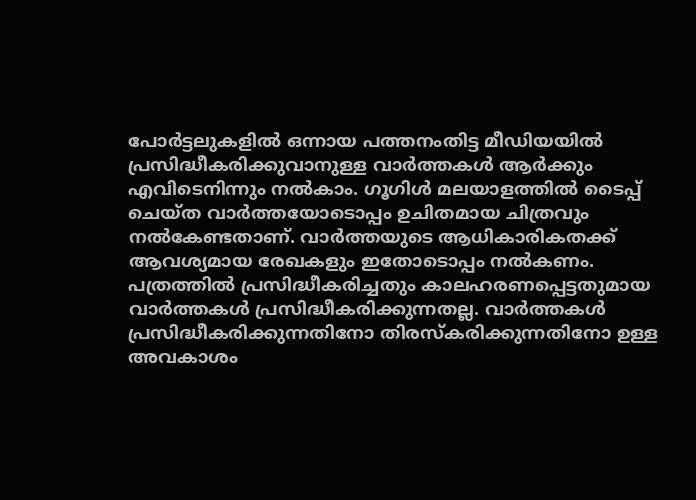പോര്‍ട്ടലുകളില്‍ ഒന്നായ പത്തനംതിട്ട മീഡിയയില്‍ പ്രസിദ്ധീകരിക്കുവാനുള്ള വാര്‍ത്തകള്‍ ആര്‍ക്കും എവിടെനിന്നും നല്‍കാം. ഗൂഗിള്‍ മലയാളത്തില്‍ ടൈപ്പ് ചെയ്ത വാര്‍ത്തയോടൊപ്പം ഉചിതമായ ചിത്രവും നല്‍കേണ്ടതാണ്. വാര്‍ത്തയുടെ ആധികാരികതക്ക് ആവശ്യമായ രേഖകളും ഇതോടൊപ്പം നല്‍കണം. പത്രത്തില്‍ പ്രസിദ്ധീകരിച്ചതും കാലഹരണപ്പെട്ടതുമായ വാര്‍ത്തകള്‍ പ്രസിദ്ധീകരിക്കുന്നതല്ല. വാര്‍ത്തകള്‍ പ്രസിദ്ധീകരിക്കുന്നതിനോ തിരസ്കരിക്കുന്നതിനോ ഉള്ള അവകാശം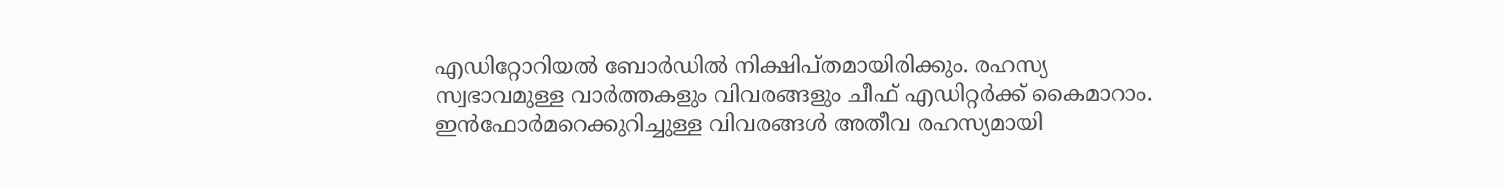എഡിറ്റോറിയല്‍ ബോര്‍ഡില്‍ നിക്ഷിപ്തമായിരിക്കും. രഹസ്യ സ്വഭാവമുള്ള വാര്‍ത്തകളും വിവരങ്ങളും ചീഫ് എഡിറ്റര്‍ക്ക് കൈമാറാം. ഇന്‍ഫോര്‍മറെക്കുറിച്ചുള്ള വിവരങ്ങള്‍ അതീവ രഹസ്യമായി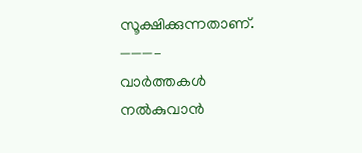സൂക്ഷിക്കുന്നതാണ്.
———–
വാര്‍ത്തകള്‍ നല്‍കുവാന്‍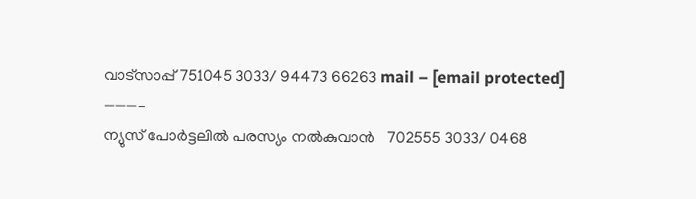വാട്സാപ്പ് 751045 3033/ 94473 66263 mail – [email protected]
———–
ന്യുസ് പോര്‍ട്ടലില്‍ പരസ്യം നല്‍കുവാന്‍   702555 3033/ 0468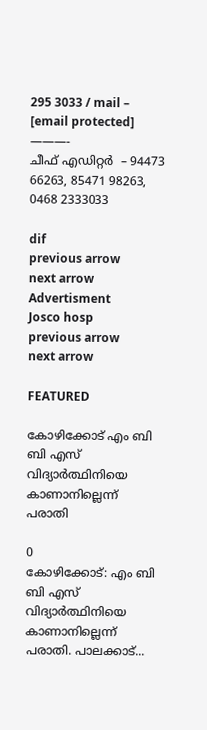295 3033 / mail – [email protected]
———-
ചീഫ് എഡിറ്റര്‍  – 94473 66263, 85471 98263, 0468 2333033

dif
previous arrow
next arrow
Advertisment
Josco hosp
previous arrow
next arrow

FEATURED

കോഴിക്കോട് എം ബി ബി എസ് വിദ്യാർത്ഥിനിയെ കാണാനില്ലെന്ന് പരാതി

0
കോഴിക്കോട്: എം ബി ബി എസ് വിദ്യാർത്ഥിനിയെ കാണാനില്ലെന്ന് പരാതി. പാലക്കാട്...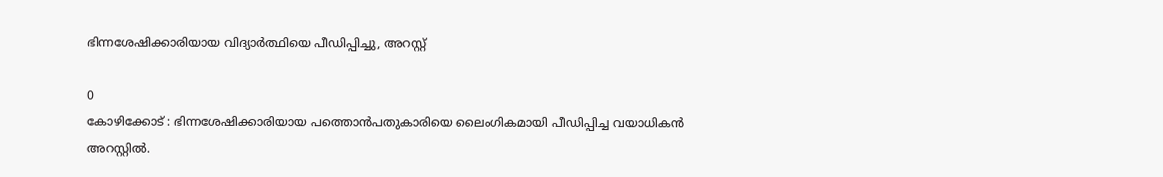ഭിന്നശേഷിക്കാരിയായ വിദ്യാർത്ഥിയെ പീഡിപ്പിച്ചു, അറസ്റ്റ്

0
കോഴിക്കോട് : ഭിന്നശേഷിക്കാരിയായ പത്തൊൻപതുകാരിയെ ലൈംഗികമായി പീഡിപ്പിച്ച വയാധികൻ അറസ്റ്റിൽ.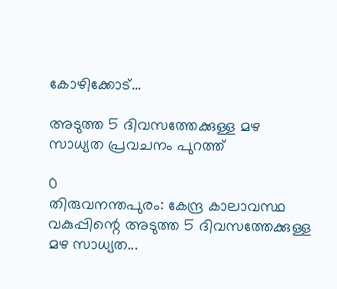കോഴിക്കോട്...

അടുത്ത 5 ദിവസത്തേക്കുള്ള മഴ സാധ്യത പ്രവചനം പുറത്ത്

0
തിരുവനന്തപുരം: കേന്ദ്ര കാലാവസ്ഥ വകുപ്പിന്റെ അടുത്ത 5 ദിവസത്തേക്കുള്ള മഴ സാധ്യത...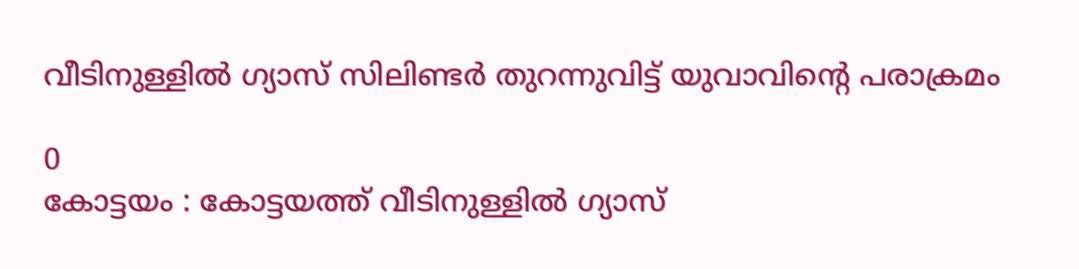വീടിനുള്ളിൽ ഗ്യാസ് സിലിണ്ടർ തുറന്നുവിട്ട് യുവാവിന്റെ പരാക്രമം

0
കോട്ടയം : കോട്ടയത്ത് വീടിനുള്ളിൽ ഗ്യാസ്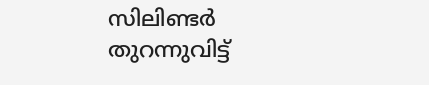സിലിണ്ടർ തുറന്നുവിട്ട്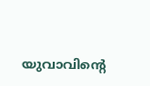യുവാവിന്റെ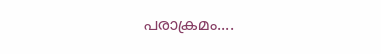പരാക്രമം....